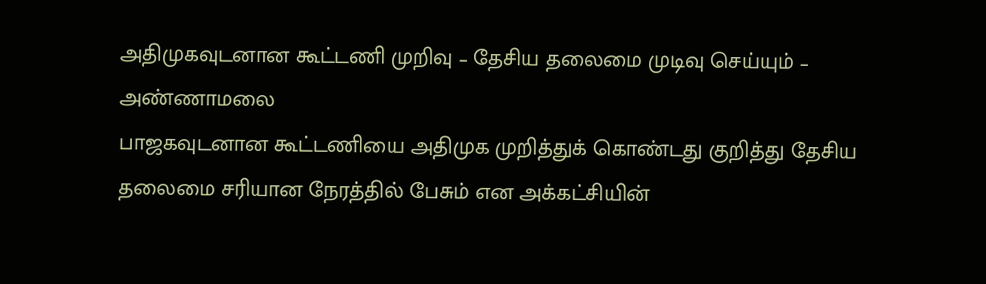அதிமுகவுடனான கூட்டணி முறிவு – தேசிய தலைமை முடிவு செய்யும் – அண்ணாமலை
பாஜகவுடனான கூட்டணியை அதிமுக முறித்துக் கொண்டது குறித்து தேசிய தலைமை சரியான நேரத்தில் பேசும் என அக்கட்சியின்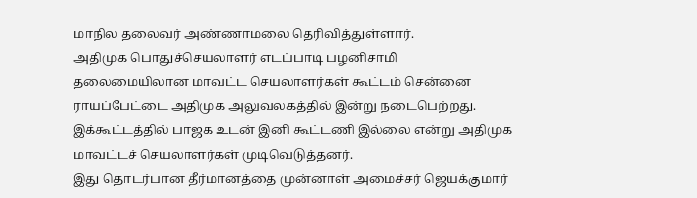மாநில தலைவர் அண்ணாமலை தெரிவித்துள்ளார்.
அதிமுக பொதுச்செயலாளர் எடப்பாடி பழனிசாமி தலைமையிலான மாவட்ட செயலாளர்கள் கூட்டம் சென்னை ராயப்பேட்டை அதிமுக அலுவலகத்தில் இன்று நடைபெற்றது. இக்கூட்டத்தில் பாஜக உடன் இனி கூட்டணி இல்லை என்று அதிமுக மாவட்டச் செயலாளர்கள் முடிவெடுத்தனர்.
இது தொடர்பான தீர்மானத்தை முன்னாள் அமைச்சர் ஜெயக்குமார்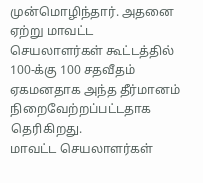முன்மொழிந்தார். அதனை ஏற்று மாவட்ட செயலாளர்கள் கூட்டத்தில் 100-க்கு 100 சதவீதம் ஏகமனதாக அந்த தீர்மானம் நிறைவேற்றப்பட்டதாக தெரிகிறது.
மாவட்ட செயலாளர்கள்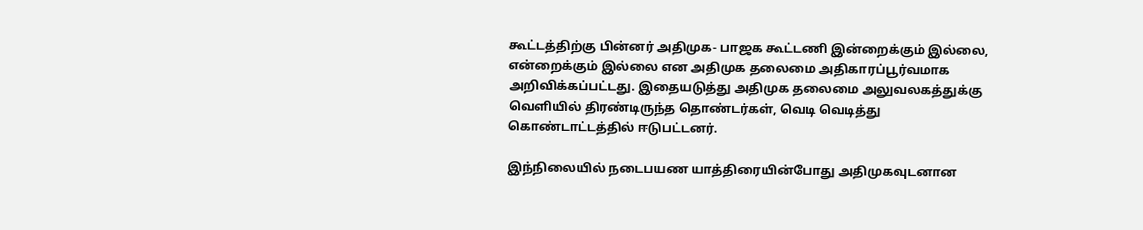கூட்டத்திற்கு பின்னர் அதிமுக- பாஜக கூட்டணி இன்றைக்கும் இல்லை, என்றைக்கும் இல்லை என அதிமுக தலைமை அதிகாரப்பூர்வமாக அறிவிக்கப்பட்டது. இதையடுத்து அதிமுக தலைமை அலுவலகத்துக்கு வெளியில் திரண்டிருந்த தொண்டர்கள், வெடி வெடித்து கொண்டாட்டத்தில் ஈடுபட்டனர்.

இந்நிலையில் நடைபயண யாத்திரையின்போது அதிமுகவுடனான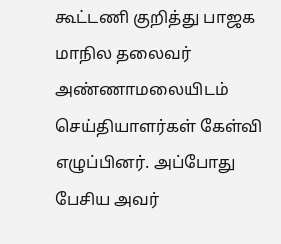கூட்டணி குறித்து பாஜக மாநில தலைவர் அண்ணாமலையிடம் செய்தியாளர்கள் கேள்வி எழுப்பினர். அப்போது பேசிய அவர்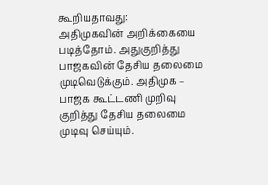கூறியதாவது:
அதிமுகவின் அறிக்கையை படித்தோம். அதுகுறித்து பாஜகவின் தேசிய தலைமை முடிவெடுக்கும். அதிமுக – பாஜக கூட்டணி முறிவு குறித்து தேசிய தலைமை முடிவு செய்யும்.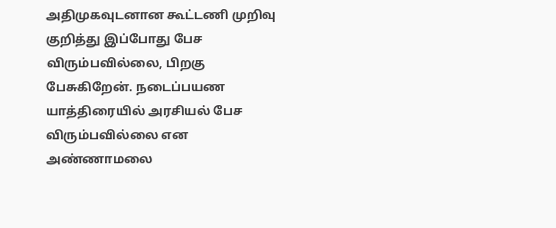அதிமுகவுடனான கூட்டணி முறிவு குறித்து இப்போது பேச விரும்பவில்லை, பிறகு பேசுகிறேன். நடைப்பயண யாத்திரையில் அரசியல் பேச விரும்பவில்லை என அண்ணாமலை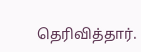தெரிவித்தார்.